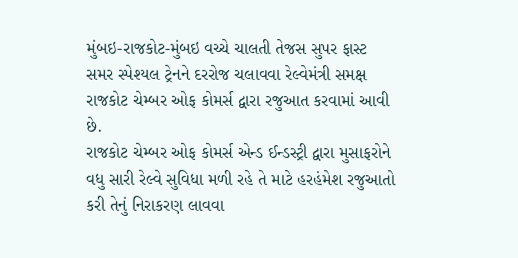મુંબઇ-રાજકોટ-મુંબઇ વચ્ચે ચાલતી તેજસ સુપર ફાસ્ટ સમર સ્પેશ્યલ ટ્રેનને દરરોજ ચલાવવા રેલ્વેમંત્રી સમક્ષ રાજકોટ ચેમ્બર ઓફ કોમર્સ દ્વારા રજુઆત કરવામાં આવી છે.
રાજકોટ ચેમ્બર ઓફ કોમર્સ એન્ડ ઈન્ડસ્ટ્રી દ્વારા મુસાફરોને વધુ સારી રેલ્વે સુવિધા મળી રહે તે માટે હરહંમેશ રજુઆતો કરી તેનું નિરાકરણ લાવવા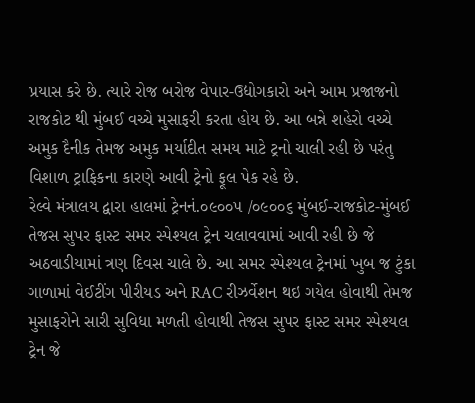પ્રયાસ કરે છે. ત્યારે રોજ બરોજ વેપાર-ઉદ્યોગકારો અને આમ પ્રજાજનો રાજકોટ થી મુંબઈ વચ્ચે મુસાફરી કરતા હોય છે. આ બન્ને શહેરો વચ્ચે અમુક દૈનીક તેમજ અમુક મર્યાદીત સમય માટે ટ્રનો ચાલી રહી છે પરંતુ વિશાળ ટ્રાફિકના કારણે આવી ટ્રેનો ફૂલ પેક રહે છે.
રેલ્વે મંત્રાલય દ્વારા હાલમાં ટ્રેનનં.૦૯૦૦૫ /૦૯૦૦૬ મુંબઈ-રાજકોટ-મુંબઈ તેજસ સુપર ફાસ્ટ સમર સ્પેશ્યલ ટ્રેન ચલાવવામાં આવી રહી છે જે અઠવાડીયામાં ત્રણ દિવસ ચાલે છે. આ સમર સ્પેશ્યલ ટ્રેનમાં ખુબ જ ટુંકા ગાળામાં વેઈટીંગ પીરીયડ અને RAC રીઝર્વેશન થઇ ગયેલ હોવાથી તેમજ મુસાફરોને સારી સુવિધા મળતી હોવાથી તેજસ સુપર ફાસ્ટ સમર સ્પેશ્યલ ટ્રેન જે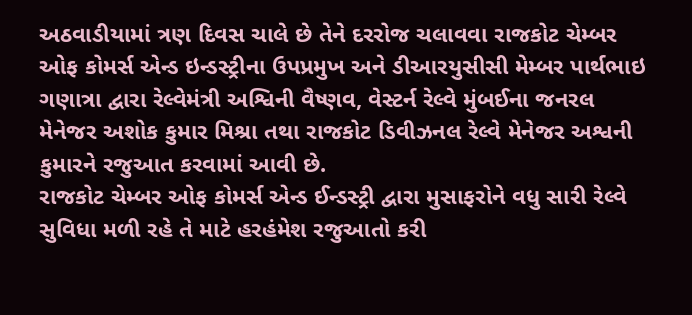અઠવાડીયામાં ત્રણ દિવસ ચાલે છે તેને દરરોજ ચલાવવા રાજકોટ ચેમ્બર ઓફ કોમર્સ એન્ડ ઇન્ડસ્ટ્રીના ઉપપ્રમુખ અને ડીઆરયુસીસી મેમ્બર પાર્થભાઇ ગણાત્રા દ્વારા રેલ્વેમંત્રી અશ્વિની વૈષ્ણવ, વેસ્ટર્ન રેલ્વે મુંબઈના જનરલ મેનેજર અશોક કુમાર મિશ્રા તથા રાજકોટ ડિવીઝનલ રેલ્વે મેનેજર અશ્વની કુમારને રજુઆત કરવામાં આવી છે.
રાજકોટ ચેમ્બર ઓફ કોમર્સ એન્ડ ઈન્ડસ્ટ્રી દ્વારા મુસાફરોને વધુ સારી રેલ્વે સુવિધા મળી રહે તે માટે હરહંમેશ રજુઆતો કરી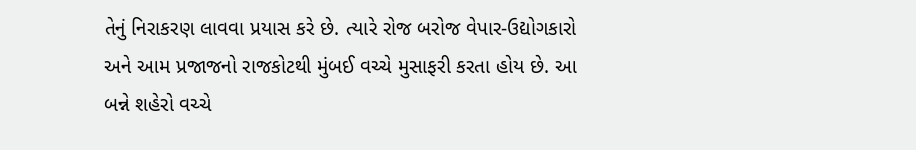તેનું નિરાકરણ લાવવા પ્રયાસ કરે છે. ત્યારે રોજ બરોજ વેપાર-ઉદ્યોગકારો અને આમ પ્રજાજનો રાજકોટથી મુંબઈ વચ્ચે મુસાફરી કરતા હોય છે. આ બન્ને શહેરો વચ્ચે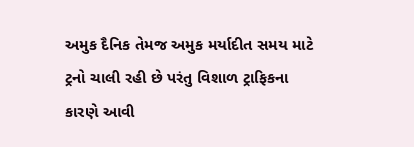અમુક દૈનિક તેમજ અમુક મર્યાદીત સમય માટે ટ્રનો ચાલી રહી છે પરંતુ વિશાળ ટ્રાફિકના કારણે આવી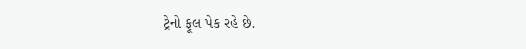ટ્રેનો ફૂલ પેક રહે છે.